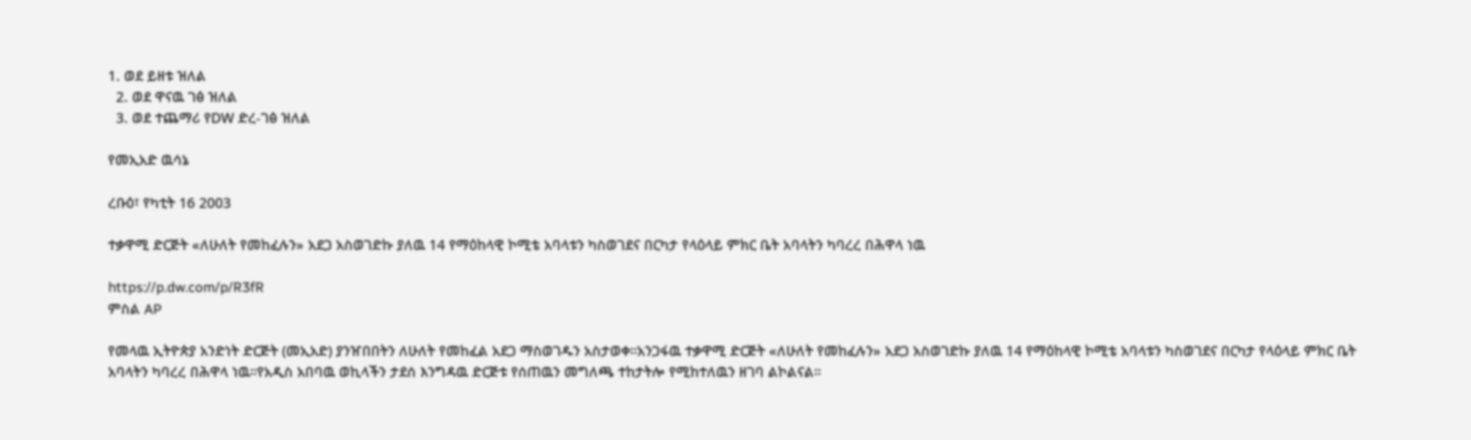1. ወደ ይዘቱ ዝለል
  2. ወደ ዋናዉ ገፅ ዝለል
  3. ወደ ተጨማሪ የDW ድረ-ገፅ ዝለል

የመኢአድ ዉሳኔ

ረቡዕ፣ የካቲት 16 2003

ተቃዋሚ ድርጅት «ለሁለት የመከፈሉን» አደጋ አስወገድኩ ያለዉ 14 የማዕከላዊ ኮሚቴ አባላቱን ካስወገደና በርካታ የላዕላይ ምክር ቤት አባላትን ካባረረ በሕዋላ ነዉ

https://p.dw.com/p/R3fR
ምስል AP

የመላዉ ኢትዮጵያ አንድነት ድርጅት (መኢአድ) ያንዠበበትን ለሁለት የመከፈል አደጋ ማስወገዱን አስታወቀ።አንጋፋዉ ተቃዋሚ ድርጅት «ለሁለት የመከፈሉን» አደጋ አስወገድኩ ያለዉ 14 የማዕከላዊ ኮሚቴ አባላቱን ካስወገደና በርካታ የላዕላይ ምክር ቤት አባላትን ካባረረ በሕዋላ ነዉ።የአዲስ አበባዉ ወኪላችን ታደሰ እንግዳዉ ድርጅቱ የሰጠዉን መግለጫ ተከታትሎ የሚከተለዉን ዘገባ ልኮልናል።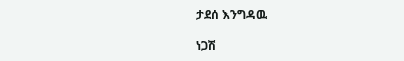ታደሰ እንግዳዉ

ነጋሽ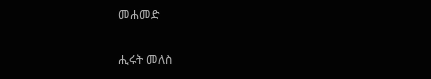መሐመድ

ሒሩት መለስ